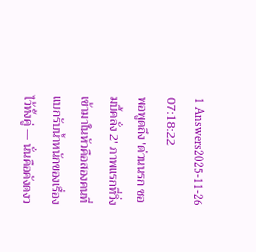1 Answers2025-11-26 07:18:22
พอพูดถึง 'ด่วนนรก ซอมบี้คลั่ง 2' ภาพแรกที่วิ่งเข้ามาในหัวคือสองคนที่แบกรับน้ำหนักของเรื่องไว้ทั้งคู่ — นั่นคือคังดงว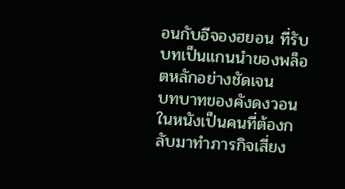อนกับอีจองฮยอน ที่รับบทเป็นแกนนำของพล็อตหลักอย่างชัดเจน
บทบาทของคังดงวอนในหนังเป็นคนที่ต้องกลับมาทำภารกิจเสี่ยง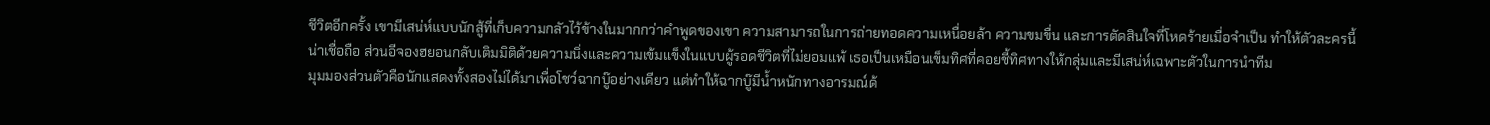ชีวิตอีกครั้ง เขามีเสน่ห์แบบนักสู้ที่เก็บความกลัวไว้ข้างในมากกว่าคำพูดของเขา ความสามารถในการถ่ายทอดความเหนื่อยล้า ความขมขื่น และการตัดสินใจที่โหดร้ายเมื่อจำเป็น ทำให้ตัวละครนี้น่าเชื่อถือ ส่วนอีจองฮยอนกลับเติมมิติด้วยความนิ่งและความเข้มแข็งในแบบผู้รอดชีวิตที่ไม่ยอมแพ้ เธอเป็นเหมือนเข็มทิศที่คอยชี้ทิศทางให้กลุ่มและมีเสน่ห์เฉพาะตัวในการนำทีม
มุมมองส่วนตัวคือนักแสดงทั้งสองไม่ได้มาเพื่อโชว์ฉากบู๊อย่างเดียว แต่ทำให้ฉากบู๊มีน้ำหนักทางอารมณ์ด้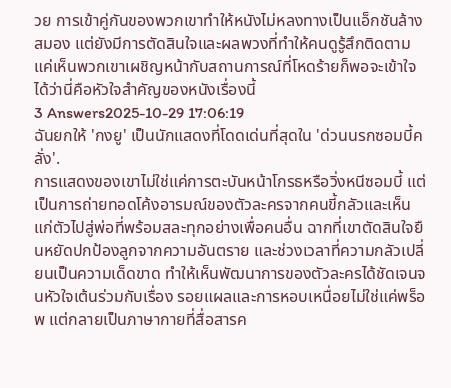วย การเข้าคู่กันของพวกเขาทำให้หนังไม่หลงทางเป็นแอ็กชันล้างสมอง แต่ยังมีการตัดสินใจและผลพวงที่ทำให้คนดูรู้สึกติดตาม แค่เห็นพวกเขาเผชิญหน้ากับสถานการณ์ที่โหดร้ายก็พอจะเข้าใจได้ว่านี่คือหัวใจสำคัญของหนังเรื่องนี้
3 Answers2025-10-29 17:06:19
ฉันยกให้ 'กงยู' เป็นนักแสดงที่โดดเด่นที่สุดใน 'ด่วนนรกซอมบี้คลั่ง'.
การแสดงของเขาไม่ใช่แค่การตะบันหน้าโกรธหรือวิ่งหนีซอมบี้ แต่เป็นการถ่ายทอดโค้งอารมณ์ของตัวละครจากคนขี้กลัวและเห็นแก่ตัวไปสู่พ่อที่พร้อมสละทุกอย่างเพื่อคนอื่น ฉากที่เขาตัดสินใจยืนหยัดปกป้องลูกจากความอันตราย และช่วงเวลาที่ความกลัวเปลี่ยนเป็นความเด็ดขาด ทำให้เห็นพัฒนาการของตัวละครได้ชัดเจนจนหัวใจเต้นร่วมกับเรื่อง รอยแผลและการหอบเหนื่อยไม่ใช่แค่พร็อพ แต่กลายเป็นภาษากายที่สื่อสารค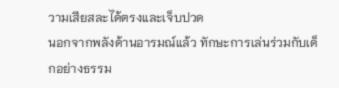วามเสียสละได้ตรงและเจ็บปวด
นอกจากพลังด้านอารมณ์แล้ว ทักษะการเล่นร่วมกับเด็กอย่างธรรม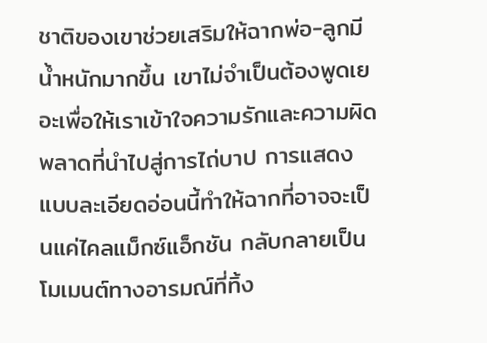ชาติของเขาช่วยเสริมให้ฉากพ่อ-ลูกมีน้ำหนักมากขึ้น เขาไม่จำเป็นต้องพูดเยอะเพื่อให้เราเข้าใจความรักและความผิดพลาดที่นำไปสู่การไถ่บาป การแสดงแบบละเอียดอ่อนนี้ทำให้ฉากที่อาจจะเป็นแค่ไคลแม็กซ์แอ็กชัน กลับกลายเป็นโมเมนต์ทางอารมณ์ที่ทิ้ง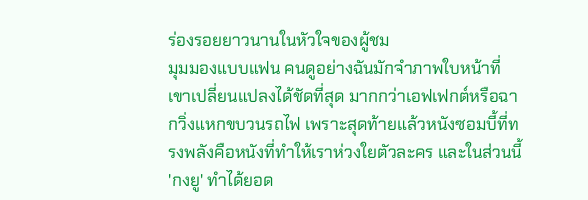ร่องรอยยาวนานในหัวใจของผู้ชม
มุมมองแบบแฟน คนดูอย่างฉันมักจำภาพใบหน้าที่เขาเปลี่ยนแปลงได้ชัดที่สุด มากกว่าเอฟเฟกต์หรือฉากวิ่งแหกขบวนรถไฟ เพราะสุดท้ายแล้วหนังซอมบี้ที่ทรงพลังคือหนังที่ทำให้เราห่วงใยตัวละคร และในส่วนนี้ 'กงยู' ทำได้ยอด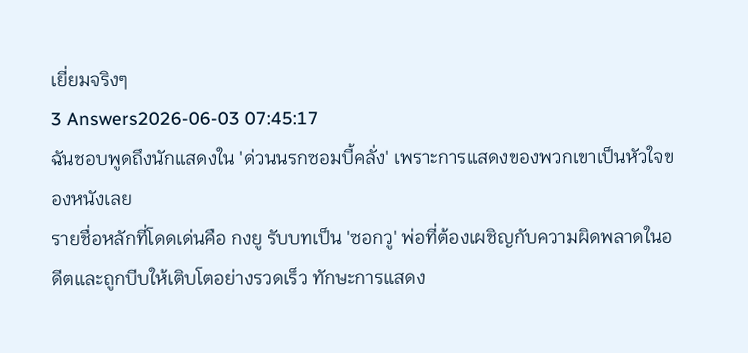เยี่ยมจริงๆ
3 Answers2026-06-03 07:45:17
ฉันชอบพูดถึงนักแสดงใน 'ด่วนนรกซอมบี้คลั่ง' เพราะการแสดงของพวกเขาเป็นหัวใจของหนังเลย
รายชื่อหลักที่โดดเด่นคือ กงยู รับบทเป็น 'ซอกวู' พ่อที่ต้องเผชิญกับความผิดพลาดในอดีตและถูกบีบให้เติบโตอย่างรวดเร็ว ทักษะการแสดง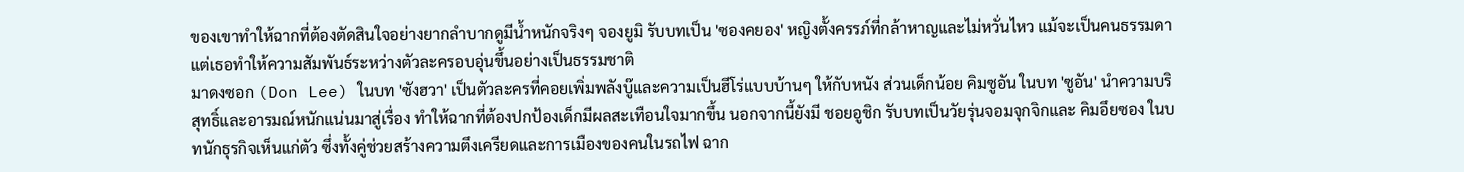ของเขาทำให้ฉากที่ต้องตัดสินใจอย่างยากลำบากดูมีน้ำหนักจริงๆ จองยูมิ รับบทเป็น 'ซองคยอง' หญิงตั้งครรภ์ที่กล้าหาญและไม่หวั่นไหว แม้จะเป็นคนธรรมดาแต่เธอทำให้ความสัมพันธ์ระหว่างตัวละครอบอุ่นขึ้นอย่างเป็นธรรมชาติ
มาดงซอก (Don Lee) ในบท 'ซังฮวา' เป็นตัวละครที่คอยเพิ่มพลังบู๊และความเป็นฮีโร่แบบบ้านๆ ให้กับหนัง ส่วนเด็กน้อย คิมซูอัน ในบท 'ซูอัน' นำความบริสุทธิ์และอารมณ์หนักแน่นมาสู่เรื่อง ทำให้ฉากที่ต้องปกป้องเด็กมีผลสะเทือนใจมากขึ้น นอกจากนี้ยังมี ชอยอูชิก รับบทเป็นวัยรุ่นจอมจุกจิกและ คิมอึยซอง ในบทนักธุรกิจเห็นแก่ตัว ซึ่งทั้งคู่ช่วยสร้างความตึงเครียดและการเมืองของคนในรถไฟ ฉาก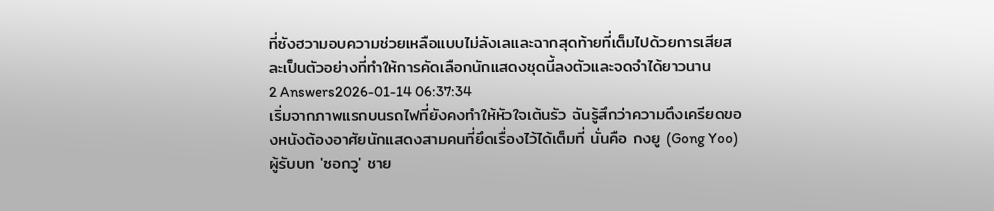ที่ซังฮวามอบความช่วยเหลือแบบไม่ลังเลและฉากสุดท้ายที่เต็มไปด้วยการเสียสละเป็นตัวอย่างที่ทำให้การคัดเลือกนักแสดงชุดนี้ลงตัวและจดจำได้ยาวนาน
2 Answers2026-01-14 06:37:34
เริ่มจากภาพแรกบนรถไฟที่ยังคงทำให้หัวใจเต้นรัว ฉันรู้สึกว่าความตึงเครียดของหนังต้องอาศัยนักแสดงสามคนที่ยึดเรื่องไว้ได้เต็มที่ นั่นคือ กงยู (Gong Yoo) ผู้รับบท 'ซอกวู' ชาย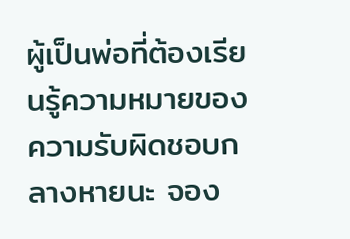ผู้เป็นพ่อที่ต้องเรียนรู้ความหมายของความรับผิดชอบกลางหายนะ จอง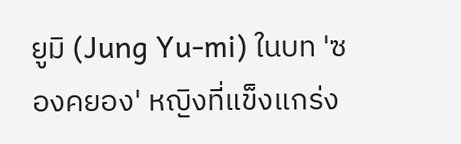ยูมิ (Jung Yu‑mi) ในบท 'ซองคยอง' หญิงที่แข็งแกร่ง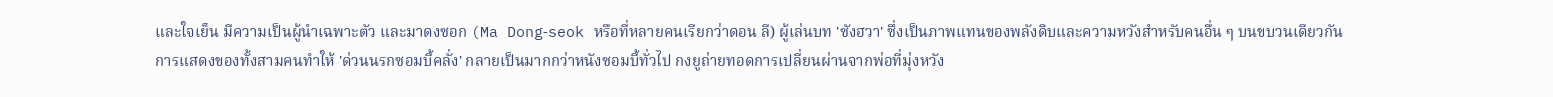และใจเย็น มีความเป็นผู้นำเฉพาะตัว และมาดงซอก (Ma Dong‑seok หรือที่หลายคนเรียกว่าดอน ลี) ผู้เล่นบท 'ซังฮวา' ซึ่งเป็นภาพแทนของพลังดิบและความหวังสำหรับคนอื่น ๆ บนขบวนเดียวกัน
การแสดงของทั้งสามคนทำให้ 'ด่วนนรกซอมบี้คลั่ง' กลายเป็นมากกว่าหนังซอมบี้ทั่วไป กงยูถ่ายทอดการเปลี่ยนผ่านจากพ่อที่มุ่งหวัง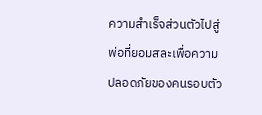ความสำเร็จส่วนตัวไปสู่พ่อที่ยอมสละเพื่อความปลอดภัยของคนรอบตัว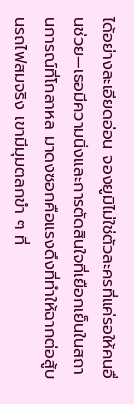ได้อย่างละเอียดอ่อน จองยูมิไม่ใช่ตัวละครที่แค่รอให้คนอื่นช่วย—เธอมีความนิ่งและการตัดสินใจที่เยือกเย็นในสถานการณ์ที่โกลาหล มาดงซอกคือแรงดึงที่ทำให้ฉากต่อสู้บนรถไฟสมจริง เขามีมุมตลกขำ ๆ ที่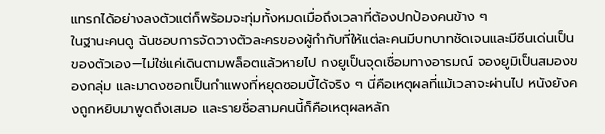แทรกได้อย่างลงตัวแต่ก็พร้อมจะทุ่มทั้งหมดเมื่อถึงเวลาที่ต้องปกป้องคนข้าง ๆ
ในฐานะคนดู ฉันชอบการจัดวางตัวละครของผู้กำกับที่ให้แต่ละคนมีบทบาทชัดเจนและมีซีนเด่นเป็นของตัวเอง—ไม่ใช่แค่เดินตามพล็อตแล้วหายไป กงยูเป็นจุดเชื่อมทางอารมณ์ จองยูมิเป็นสมองของกลุ่ม และมาดงซอกเป็นกำแพงที่หยุดซอมบี้ได้จริง ๆ นี่คือเหตุผลที่แม้เวลาจะผ่านไป หนังยังคงถูกหยิบมาพูดถึงเสมอ และรายชื่อสามคนนี้ก็คือเหตุผลหลัก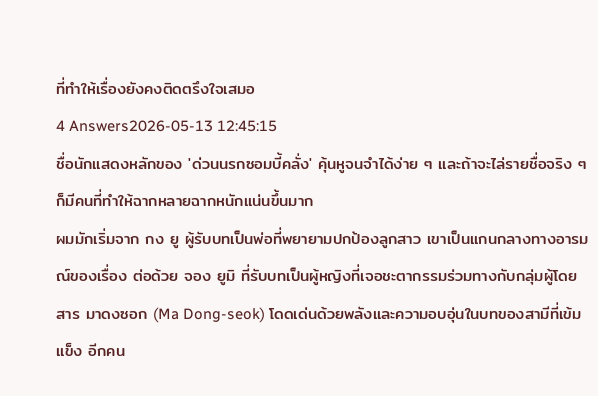ที่ทำให้เรื่องยังคงติดตรึงใจเสมอ
4 Answers2026-05-13 12:45:15
ชื่อนักแสดงหลักของ 'ด่วนนรกซอมบี้คลั่ง' คุ้นหูจนจำได้ง่าย ๆ และถ้าจะไล่รายชื่อจริง ๆ ก็มีคนที่ทำให้ฉากหลายฉากหนักแน่นขึ้นมาก
ผมมักเริ่มจาก กง ยู ผู้รับบทเป็นพ่อที่พยายามปกป้องลูกสาว เขาเป็นแกนกลางทางอารมณ์ของเรื่อง ต่อด้วย จอง ยูมิ ที่รับบทเป็นผู้หญิงที่เจอชะตากรรมร่วมทางกับกลุ่มผู้โดยสาร มาดงซอก (Ma Dong-seok) โดดเด่นด้วยพลังและความอบอุ่นในบทของสามีที่เข้มแข็ง อีกคน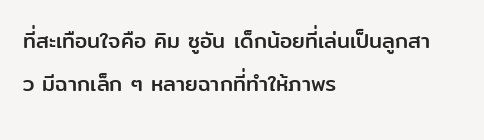ที่สะเทือนใจคือ คิม ซูอัน เด็กน้อยที่เล่นเป็นลูกสาว มีฉากเล็ก ๆ หลายฉากที่ทำให้ภาพร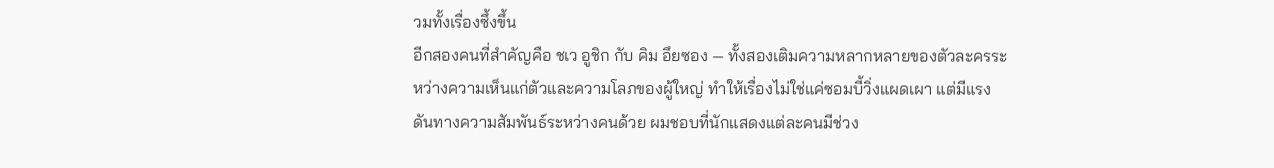วมทั้งเรื่องซึ้งขึ้น
อีกสองคนที่สำคัญคือ ชเว อูชิก กับ คิม อึยซอง — ทั้งสองเติมความหลากหลายของตัวละครระหว่างความเห็นแก่ตัวและความโลภของผู้ใหญ่ ทำให้เรื่องไม่ใช่แค่ซอมบี้วิ่งแผดเผา แต่มีแรงดันทางความสัมพันธ์ระหว่างคนด้วย ผมชอบที่นักแสดงแต่ละคนมีช่วง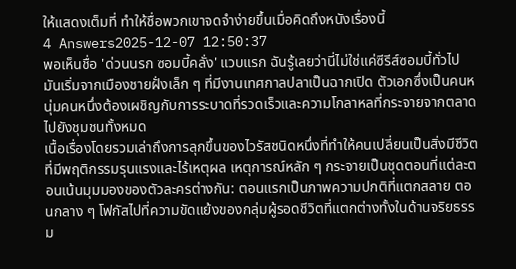ให้แสดงเต็มที่ ทำให้ชื่อพวกเขาจดจำง่ายขึ้นเมื่อคิดถึงหนังเรื่องนี้
4 Answers2025-12-07 12:50:37
พอเห็นชื่อ 'ด่วนนรก ซอมบี้คลั่ง' แวบแรก ฉันรู้เลยว่านี่ไม่ใช่แค่ซีรีส์ซอมบี้ทั่วไป มันเริ่มจากเมืองชายฝั่งเล็ก ๆ ที่มีงานเทศกาลปลาเป็นฉากเปิด ตัวเอกซึ่งเป็นคนหนุ่มคนหนึ่งต้องเผชิญกับการระบาดที่รวดเร็วและความโกลาหลที่กระจายจากตลาดไปยังชุมชนทั้งหมด
เนื้อเรื่องโดยรวมเล่าถึงการลุกขึ้นของไวรัสชนิดหนึ่งที่ทำให้คนเปลี่ยนเป็นสิ่งมีชีวิตที่มีพฤติกรรมรุนแรงและไร้เหตุผล เหตุการณ์หลัก ๆ กระจายเป็นชุดตอนที่แต่ละตอนเน้นมุมมองของตัวละครต่างกัน: ตอนแรกเป็นภาพความปกติที่แตกสลาย ตอนกลาง ๆ โฟกัสไปที่ความขัดแย้งของกลุ่มผู้รอดชีวิตที่แตกต่างทั้งในด้านจริยธรรม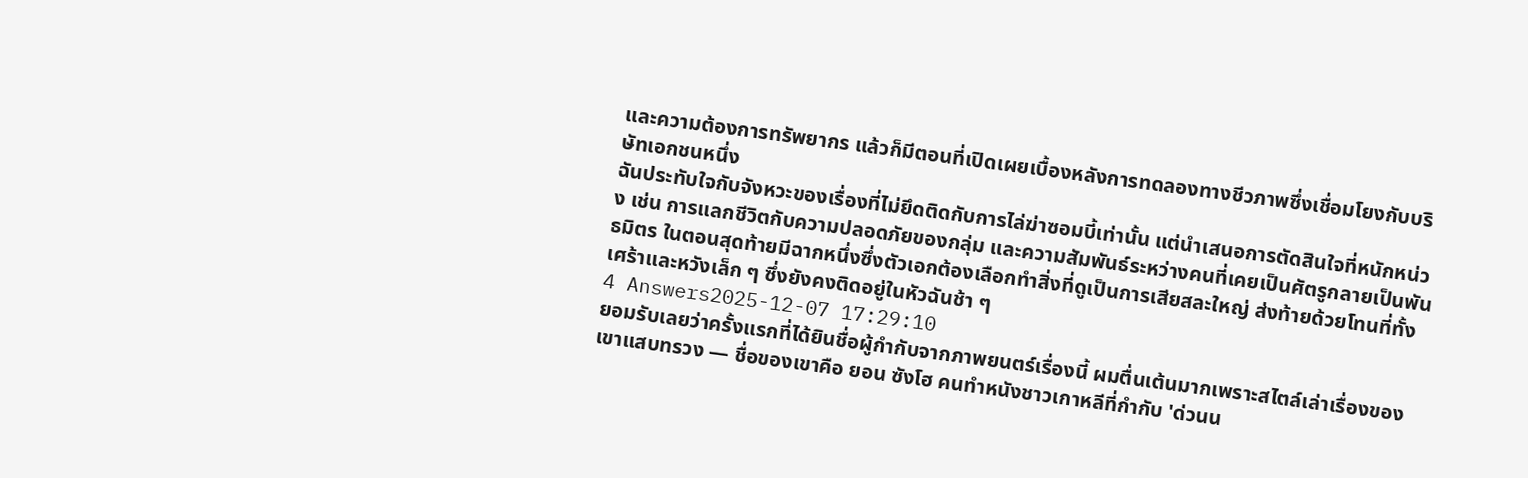และความต้องการทรัพยากร แล้วก็มีตอนที่เปิดเผยเบื้องหลังการทดลองทางชีวภาพซึ่งเชื่อมโยงกับบริษัทเอกชนหนึ่ง
ฉันประทับใจกับจังหวะของเรื่องที่ไม่ยึดติดกับการไล่ฆ่าซอมบี้เท่านั้น แต่นำเสนอการตัดสินใจที่หนักหน่วง เช่น การแลกชีวิตกับความปลอดภัยของกลุ่ม และความสัมพันธ์ระหว่างคนที่เคยเป็นศัตรูกลายเป็นพันธมิตร ในตอนสุดท้ายมีฉากหนึ่งซึ่งตัวเอกต้องเลือกทำสิ่งที่ดูเป็นการเสียสละใหญ่ ส่งท้ายด้วยโทนที่ทั้งเศร้าและหวังเล็ก ๆ ซึ่งยังคงติดอยู่ในหัวฉันช้า ๆ
4 Answers2025-12-07 17:29:10
ยอมรับเลยว่าครั้งแรกที่ได้ยินชื่อผู้กำกับจากภาพยนตร์เรื่องนี้ ผมตื่นเต้นมากเพราะสไตล์เล่าเรื่องของเขาแสบทรวง — ชื่อของเขาคือ ยอน ซังโฮ คนทำหนังชาวเกาหลีที่กำกับ 'ด่วนน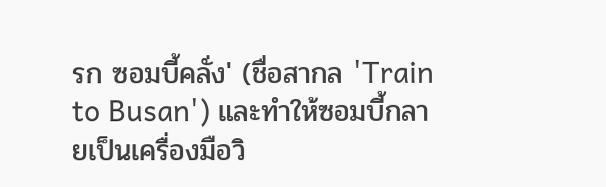รก ซอมบี้คลั่ง' (ชื่อสากล 'Train to Busan') และทำให้ซอมบี้กลายเป็นเครื่องมือวิ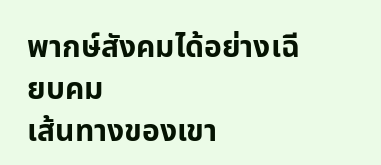พากษ์สังคมได้อย่างเฉียบคม
เส้นทางของเขา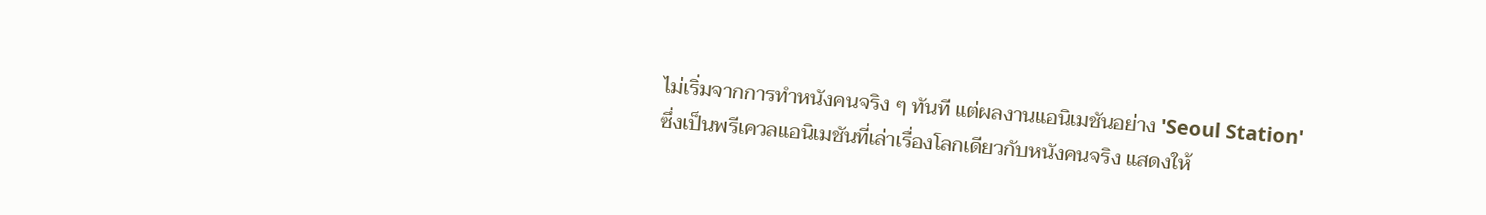ไม่เริ่มจากการทำหนังคนจริง ๆ ทันที แต่ผลงานแอนิเมชันอย่าง 'Seoul Station' ซึ่งเป็นพรีเควลแอนิเมชันที่เล่าเรื่องโลกเดียวกับหนังคนจริง แสดงให้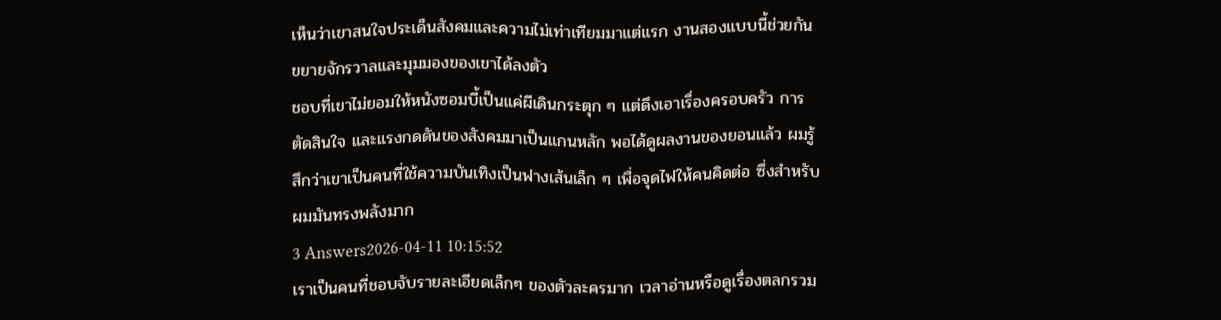เห็นว่าเขาสนใจประเด็นสังคมและความไม่เท่าเทียมมาแต่แรก งานสองแบบนี้ช่วยกันขยายจักรวาลและมุมมองของเขาได้ลงตัว
ชอบที่เขาไม่ยอมให้หนังซอมบี้เป็นแค่ผีเดินกระตุก ๆ แต่ดึงเอาเรื่องครอบครัว การตัดสินใจ และแรงกดดันของสังคมมาเป็นแกนหลัก พอได้ดูผลงานของยอนแล้ว ผมรู้สึกว่าเขาเป็นคนที่ใช้ความบันเทิงเป็นฟางเส้นเล็ก ๆ เพื่อจุดไฟให้คนคิดต่อ ซึ่งสำหรับผมมันทรงพลังมาก
3 Answers2026-04-11 10:15:52
เราเป็นคนที่ชอบจับรายละเอียดเล็กๆ ของตัวละครมาก เวลาอ่านหรือดูเรื่องตลกรวม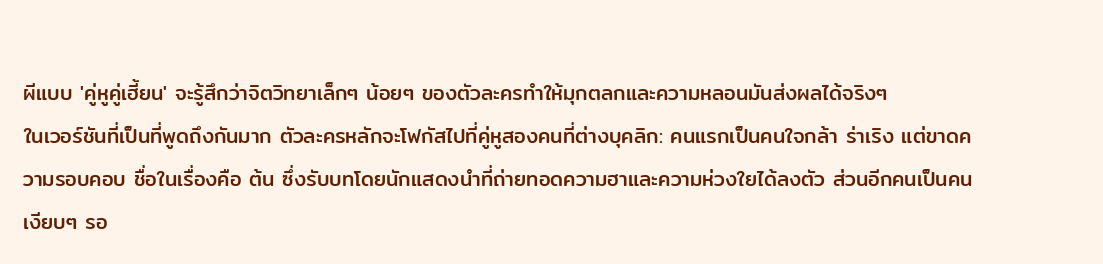ผีแบบ 'คู่หูคู่เฮี้ยน' จะรู้สึกว่าจิตวิทยาเล็กๆ น้อยๆ ของตัวละครทำให้มุกตลกและความหลอนมันส่งผลได้จริงๆ
ในเวอร์ชันที่เป็นที่พูดถึงกันมาก ตัวละครหลักจะโฟกัสไปที่คู่หูสองคนที่ต่างบุคลิก: คนแรกเป็นคนใจกล้า ร่าเริง แต่ขาดความรอบคอบ ชื่อในเรื่องคือ ต้น ซึ่งรับบทโดยนักแสดงนำที่ถ่ายทอดความฮาและความห่วงใยได้ลงตัว ส่วนอีกคนเป็นคนเงียบๆ รอ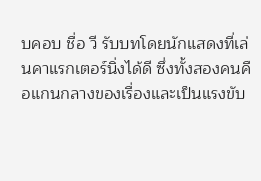บคอบ ชื่อ วี รับบทโดยนักแสดงที่เล่นคาแรกเตอร์นิ่งได้ดี ซึ่งทั้งสองคนคือแกนกลางของเรื่องและเป็นแรงขับ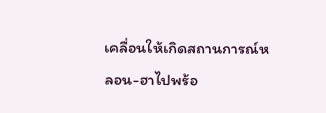เคลื่อนให้เกิดสถานการณ์หลอน-ฮาไปพร้อ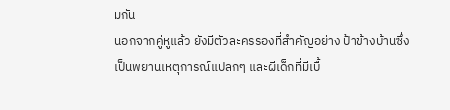มกัน
นอกจากคู่หูแล้ว ยังมีตัวละครรองที่สำคัญอย่าง ป้าข้างบ้านซึ่งเป็นพยานเหตุการณ์แปลกๆ และผีเด็กที่มีเบื้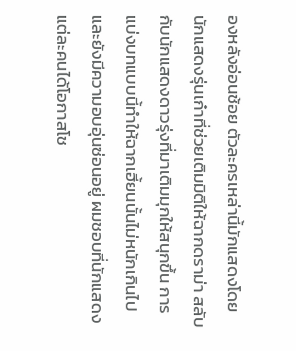องหลังอ่อนช้อย ตัวละครเหล่านี้มักแสดงโดยนักแสดงรุ่นเก๋าที่ช่วยเติมมิติให้ฉากดราม่า สลับกับนักแสดงดาวรุ่งที่มาเติมมุกให้สนุกขึ้น การแบ่งบทแบบนี้ทำให้ฉากเฮี้ยนนั้นไม่หนักเกินไปและยังมีความอบอุ่นซ่อนอยู่ ผมชอบที่นักแสดงแต่ละคนได้โอกาสโช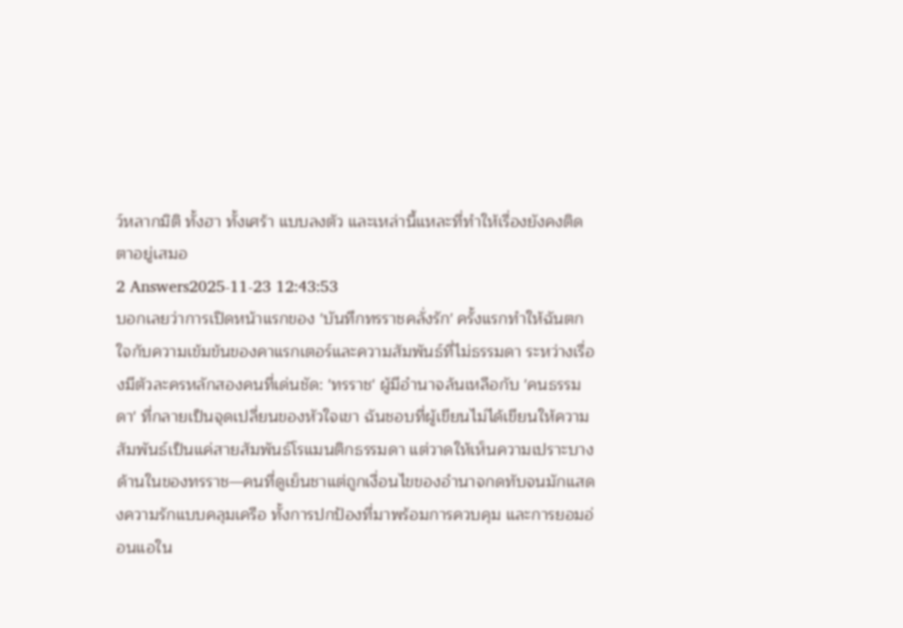ว์หลากมิติ ทั้งฮา ทั้งเศร้า แบบลงตัว และเหล่านี้แหละที่ทำให้เรื่องยังคงติดตาอยู่เสมอ
2 Answers2025-11-23 12:43:53
บอกเลยว่าการเปิดหน้าแรกของ 'บันทึกทรราชคลั่งรัก' ครั้งแรกทำให้ฉันตกใจกับความเข้มข้นของคาแรกเตอร์และความสัมพันธ์ที่ไม่ธรรมดา ระหว่างเรื่องมีตัวละครหลักสองคนที่เด่นชัด: 'ทรราช' ผู้มีอำนาจล้นเหลือกับ 'คนธรรมดา' ที่กลายเป็นจุดเปลี่ยนของหัวใจเขา ฉันชอบที่ผู้เขียนไม่ได้เขียนให้ความสัมพันธ์เป็นแค่สายสัมพันธ์โรแมนติกธรรมดา แต่วาดให้เห็นความเปราะบางด้านในของทรราช—คนที่ดูเย็นชาแต่ถูกเงื่อนไขของอำนาจกดทับจนมักแสดงความรักแบบคลุมเครือ ทั้งการปกป้องที่มาพร้อมการควบคุม และการยอมอ่อนแอใน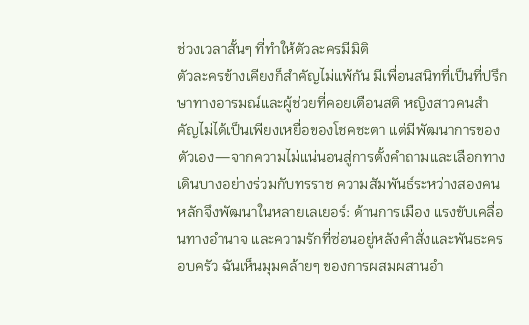ช่วงเวลาสั้นๆ ที่ทำให้ตัวละครมีมิติ
ตัวละครข้างเคียงก็สำคัญไม่แพ้กัน มีเพื่อนสนิทที่เป็นที่ปรึกษาทางอารมณ์และผู้ช่วยที่คอยเตือนสติ หญิงสาวคนสำคัญไม่ได้เป็นเพียงเหยื่อของโชคชะตา แต่มีพัฒนาการของตัวเอง—จากความไม่แน่นอนสู่การตั้งคำถามและเลือกทางเดินบางอย่างร่วมกับทรราช ความสัมพันธ์ระหว่างสองคนหลักจึงพัฒนาในหลายเลเยอร์: ด้านการเมือง แรงขับเคลื่อนทางอำนาจ และความรักที่ซ่อนอยู่หลังคำสั่งและพันธะครอบครัว ฉันเห็นมุมคล้ายๆ ของการผสมผสานอำ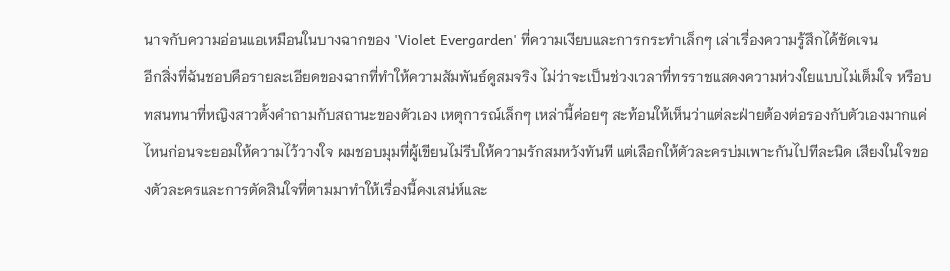นาจกับความอ่อนแอเหมือนในบางฉากของ 'Violet Evergarden' ที่ความเงียบและการกระทำเล็กๆ เล่าเรื่องความรู้สึกได้ชัดเจน
อีกสิ่งที่ฉันชอบคือรายละเอียดของฉากที่ทำให้ความสัมพันธ์ดูสมจริง ไม่ว่าจะเป็นช่วงเวลาที่ทรราชแสดงความห่วงใยแบบไม่เต็มใจ หรือบทสนทนาที่หญิงสาวตั้งคำถามกับสถานะของตัวเอง เหตุการณ์เล็กๆ เหล่านี้ค่อยๆ สะท้อนให้เห็นว่าแต่ละฝ่ายต้องต่อรองกับตัวเองมากแค่ไหนก่อนจะยอมให้ความไว้วางใจ ผมชอบมุมที่ผู้เขียนไม่รีบให้ความรักสมหวังทันที แต่เลือกให้ตัวละครบ่มเพาะกันไปทีละนิด เสียงในใจของตัวละครและการตัดสินใจที่ตามมาทำให้เรื่องนี้คงเสน่ห์และ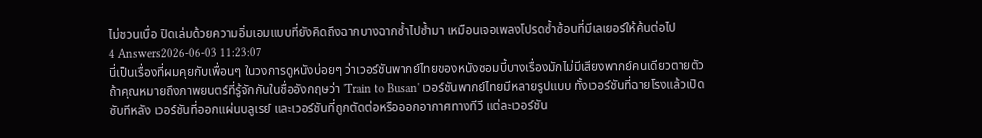ไม่ชวนเบื่อ ปิดเล่มด้วยความอิ่มเอมแบบที่ยังคิดถึงฉากบางฉากซ้ำไปซ้ำมา เหมือนเจอเพลงโปรดซ้ำซ้อนที่มีเลเยอร์ให้ค้นต่อไป
4 Answers2026-06-03 11:23:07
นี่เป็นเรื่องที่ผมคุยกับเพื่อนๆ ในวงการดูหนังบ่อยๆ ว่าเวอร์ชันพากย์ไทยของหนังซอมบี้บางเรื่องมักไม่มีเสียงพากย์คนเดียวตายตัว
ถ้าคุณหมายถึงภาพยนตร์ที่รู้จักกันในชื่ออังกฤษว่า 'Train to Busan' เวอร์ชันพากย์ไทยมีหลายรูปแบบ ทั้งเวอร์ชันที่ฉายโรงแล้วเปิดซับทีหลัง เวอร์ชันที่ออกแผ่นบลูเรย์ และเวอร์ชันที่ถูกตัดต่อหรือออกอากาศทางทีวี แต่ละเวอร์ชัน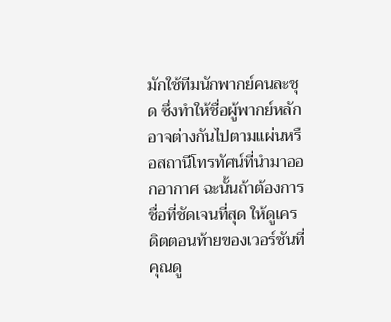มักใช้ทีมนักพากย์คนละชุด ซึ่งทำให้ชื่อผู้พากย์หลักอาจต่างกันไปตามแผ่นหรือสถานีโทรทัศน์ที่นำมาออกอากาศ ฉะนั้นถ้าต้องการชื่อที่ชัดเจนที่สุด ให้ดูเครดิตตอนท้ายของเวอร์ชันที่คุณดู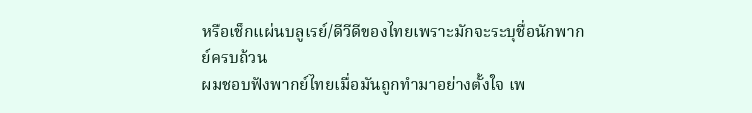หรือเช็กแผ่นบลูเรย์/ดีวีดีของไทยเพราะมักจะระบุชื่อนักพากย์ครบถ้วน
ผมชอบฟังพากย์ไทยเมื่อมันถูกทำมาอย่างตั้งใจ เพ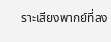ราะเสียงพากย์ที่ลง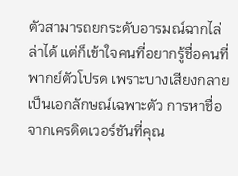ตัวสามารถยกระดับอารมณ์ฉากไล่ล่าได้ แต่ก็เข้าใจคนที่อยากรู้ชื่อคนที่พากย์ตัวโปรด เพราะบางเสียงกลายเป็นเอกลักษณ์เฉพาะตัว การหาชื่อจากเครดิตเวอร์ชันที่คุณ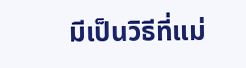มีเป็นวิธีที่แม่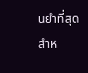นยำที่สุดสำห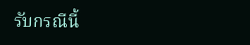รับกรณีนี้